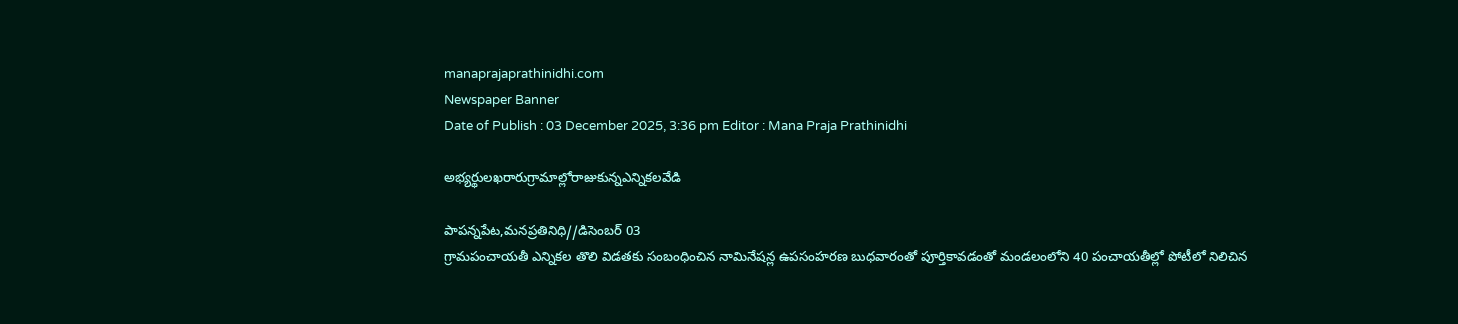manaprajaprathinidhi.com
Newspaper Banner
Date of Publish : 03 December 2025, 3:36 pm Editor : Mana Praja Prathinidhi

అభ్యర్థులఖరారుగ్రామాల్లోరాజుకున్నఎన్నికలవేడి

పాపన్నపేట,మనప్రతినిధి//డిసెంబర్ 03
గ్రామపంచాయతీ ఎన్నికల తొలి విడతకు సంబంధించిన నామినేషన్ల ఉపసంహరణ బుధవారంతో పూర్తికావడంతో మండలంలోని 40 పంచాయతీల్లో పోటీలో నిలిచిన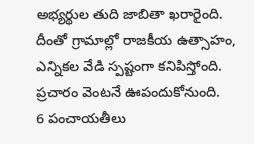అభ్యర్థుల తుది జాబితా ఖరారైంది. దీంతో గ్రామాల్లో రాజకీయ ఉత్సాహం, ఎన్నికల వేడి స్పష్టంగా కనిపిస్తోంది. ప్రచారం వెంటనే ఊపందుకోనుంది.
6 పంచాయతీలు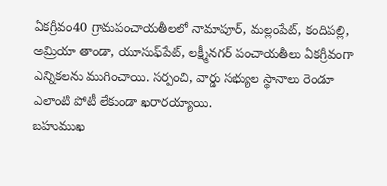ఏకగ్రీవం40 గ్రామపంచాయతీలలో నామాపూర్, మల్లంపేట్, కందిపల్లి, అమ్రియా తాండా, యూసుఫ్‌పేట్, లక్ష్మీనగర్ పంచాయతీలు ఏకగ్రీవంగా ఎన్నికలను ముగించాయి. సర్పంచి, వార్డు సభ్యుల స్థానాలు రెండూ ఎలాంటి పోటీ లేకుండా ఖరారయ్యాయి.
బహుముఖ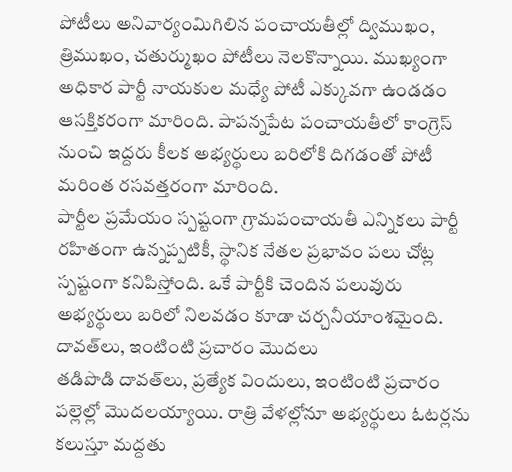పోటీలు అనివార్యంమిగిలిన పంచాయతీల్లో ద్విముఖం, త్రిముఖం, చతుర్ముఖం పోటీలు నెలకొన్నాయి. ముఖ్యంగా అధికార పార్టీ నాయకుల మధ్యే పోటీ ఎక్కువగా ఉండడం ఆసక్తికరంగా మారింది. పాపన్నపేట పంచాయతీలో కాంగ్రెస్ నుంచి ఇద్దరు కీలక అభ్యర్థులు బరిలోకి దిగడంతో పోటీ మరింత రసవత్తరంగా మారింది.
పార్టీల ప్రమేయం స్పష్టంగా గ్రామపంచాయతీ ఎన్నికలు పార్టీ రహితంగా ఉన్నప్పటికీ, స్థానిక నేతల ప్రభావం పలు చోట్ల స్పష్టంగా కనిపిస్తోంది. ఒకే పార్టీకి చెందిన పలువురు అభ్యర్థులు బరిలో నిలవడం కూడా చర్చనీయాంశమైంది.
దావత్‌లు, ఇంటింటి ప్రచారం మొదలు
తడిపొడి దావత్‌లు, ప్రత్యేక విందులు, ఇంటింటి ప్రచారం పల్లెల్లో మొదలయ్యాయి. రాత్రి వేళల్లోనూ అభ్యర్థులు ఓటర్లను కలుస్తూ మద్దతు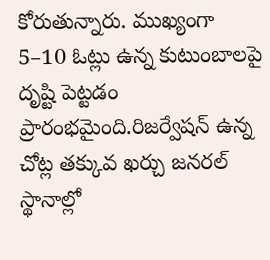కోరుతున్నారు. ముఖ్యంగా 5–10 ఓట్లు ఉన్న కుటుంబాలపై దృష్టి పెట్టడం ప్రారంభమైంది.రిజర్వేషన్ ఉన్న చోట్ల తక్కువ ఖర్చు జనరల్ స్థానాల్లో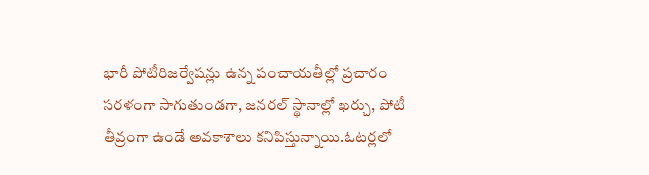భారీ పోటీరిజర్వేషన్లు ఉన్న పంచాయతీల్లో ప్రచారం సరళంగా సాగుతుండగా, జనరల్ స్థానాల్లో ఖర్చు, పోటీ తీవ్రంగా ఉండే అవకాశాలు కనిపిస్తున్నాయి.ఓటర్లలో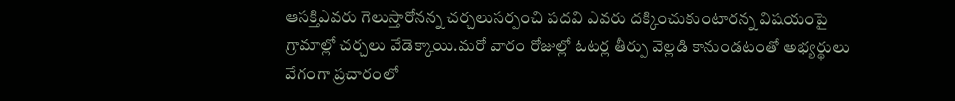ఆసక్తిఎవరు గెలుస్తారోనన్న చర్చలుసర్పంచి పదవి ఎవరు దక్కించుకుంటారన్న విషయంపై గ్రామాల్లో చర్చలు వేడెక్కాయి.మరో వారం రోజుల్లో ఓటర్ల తీర్పు వెల్లడి కానుండటంతో అభ్యర్థులు వేగంగా ప్రచారంలో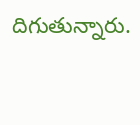దిగుతున్నారు.